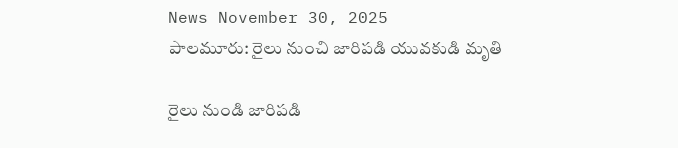News November 30, 2025
పాలమూరు: రైలు నుంచి జారిపడి యువకుడి మృతి

రైలు నుండి జారిపడి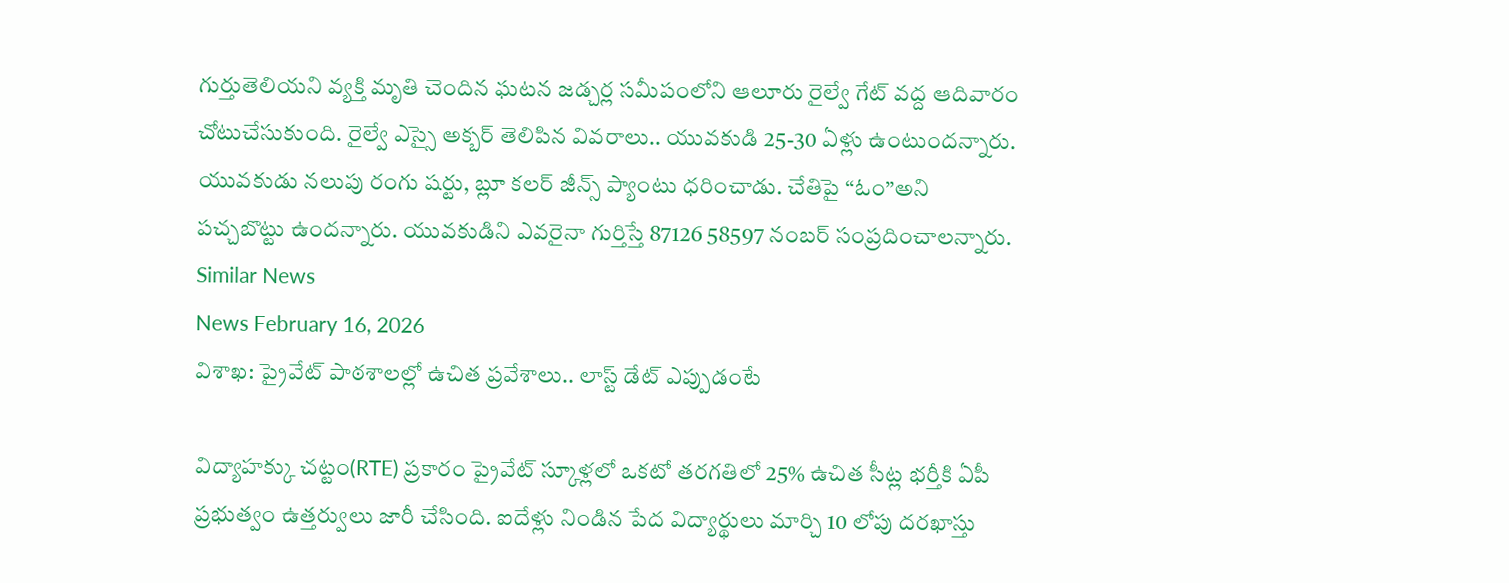గుర్తుతెలియని వ్యక్తి మృతి చెందిన ఘటన జడ్చర్ల సమీపంలోని ఆలూరు రైల్వే గేట్ వద్ద ఆదివారం చోటుచేసుకుంది. రైల్వే ఎస్సై అక్బర్ తెలిపిన వివరాలు.. యువకుడి 25-30 ఏళ్లు ఉంటుందన్నారు. యువకుడు నలుపు రంగు షర్టు, బ్లూ కలర్ జీన్స్ ప్యాంటు ధరించాడు. చేతిపై “ఓం”అని పచ్చబొట్టు ఉందన్నారు. యువకుడిని ఎవరైనా గుర్తిస్తే 87126 58597 నంబర్ సంప్రదించాలన్నారు.
Similar News
News February 16, 2026
విశాఖ: ప్రైవేట్ పాఠశాలల్లో ఉచిత ప్రవేశాలు.. లాస్ట్ డేట్ ఎప్పుడంటే

విద్యాహక్కు చట్టం(RTE) ప్రకారం ప్రైవేట్ స్కూళ్లలో ఒకటో తరగతిలో 25% ఉచిత సీట్ల భర్తీకి ఏపీ ప్రభుత్వం ఉత్తర్వులు జారీ చేసింది. ఐదేళ్లు నిండిన పేద విద్యార్థులు మార్చి 10 లోపు దరఖాస్తు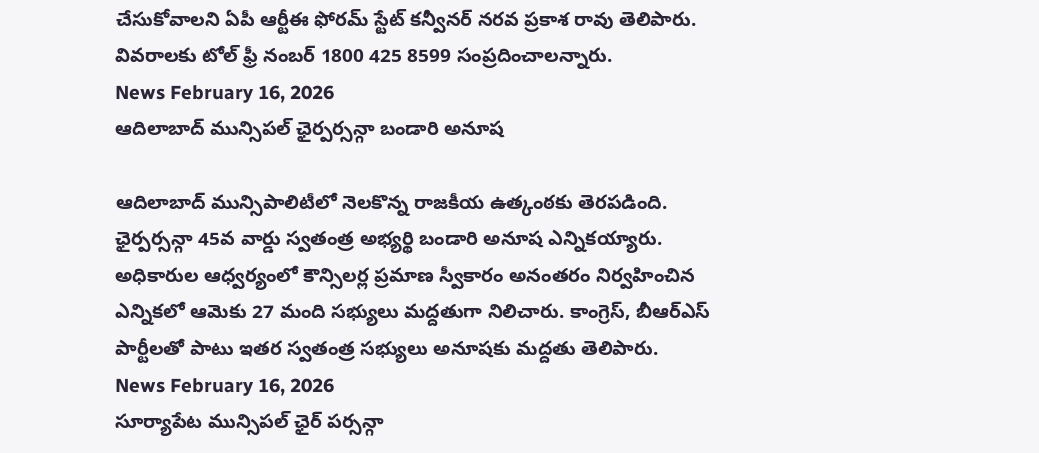చేసుకోవాలని ఏపీ ఆర్టీఈ ఫోరమ్ స్టేట్ కన్వీనర్ నరవ ప్రకాశ రావు తెలిపారు. వివరాలకు టోల్ ఫ్రీ నంబర్ 1800 425 8599 సంప్రదించాలన్నారు.
News February 16, 2026
ఆదిలాబాద్ మున్సిపల్ ఛైర్పర్సన్గా బండారి అనూష

ఆదిలాబాద్ మున్సిపాలిటీలో నెలకొన్న రాజకీయ ఉత్కంఠకు తెరపడింది. ఛైర్పర్సన్గా 45వ వార్డు స్వతంత్ర అభ్యర్థి బండారి అనూష ఎన్నికయ్యారు. అధికారుల ఆధ్వర్యంలో కౌన్సిలర్ల ప్రమాణ స్వీకారం అనంతరం నిర్వహించిన ఎన్నికలో ఆమెకు 27 మంది సభ్యులు మద్దతుగా నిలిచారు. కాంగ్రెస్, బీఆర్ఎస్ పార్టీలతో పాటు ఇతర స్వతంత్ర సభ్యులు అనూషకు మద్దతు తెలిపారు.
News February 16, 2026
సూర్యాపేట మున్సిపల్ ఛైర్ పర్సన్గా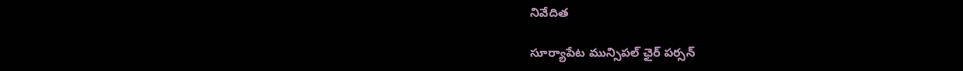నివేదిత

సూర్యాపేట మున్సిపల్ ఛైర్ పర్సన్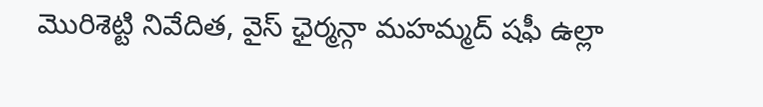మొరిశెట్టి నివేదిత, వైస్ ఛైర్మన్గా మహమ్మద్ షఫీ ఉల్లా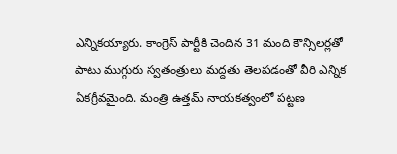ఎన్నికయ్యారు. కాంగ్రెస్ పార్టీకి చెందిన 31 మంది కౌన్సిలర్లతో పాటు ముగ్గురు స్వతంత్రులు మద్దతు తెలపడంతో వీరి ఎన్నిక ఏకగ్రీవమైంది. మంత్రి ఉత్తమ్ నాయకత్వంలో పట్టణ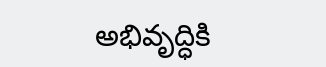అభివృద్ధికి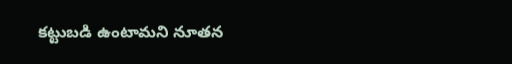కట్టుబడి ఉంటామని నూతన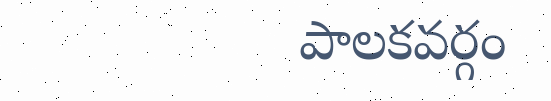పాలకవర్గం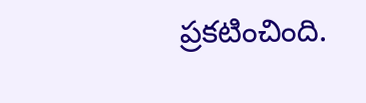ప్రకటించింది.